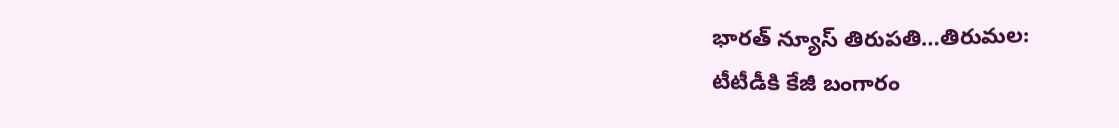భారత్ న్యూస్ తిరుపతి…తిరుమల:
టీటీడీకి కేజీ బంగారం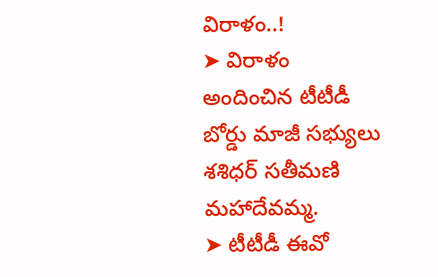విరాళం..!
➤ విరాళం అందించిన టీటీడీ బోర్డు మాజీ సభ్యులు శశిధర్ సతీమణి మహాదేవమ్మ.
➤ టీటీడీ ఈవో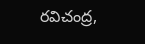రవిచంద్ర,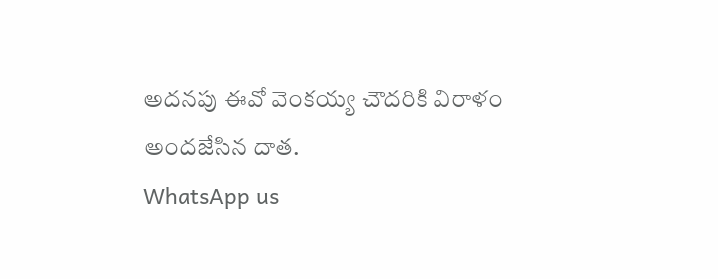అదనపు ఈవో వెంకయ్య చౌదరికి విరాళం అందజేసిన దాత.
WhatsApp us